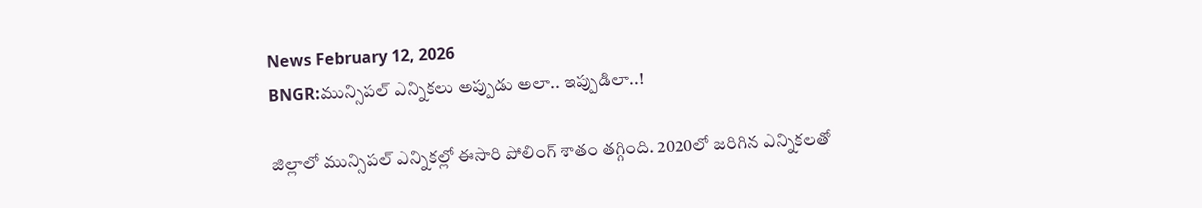News February 12, 2026
BNGR:మున్సిపల్ ఎన్నికలు అప్పుడు అలా.. ఇప్పుడిలా..!

జిల్లాలో మున్సిపల్ ఎన్నికల్లో ఈసారి పోలింగ్ శాతం తగ్గింది. 2020లో జరిగిన ఎన్నికలతో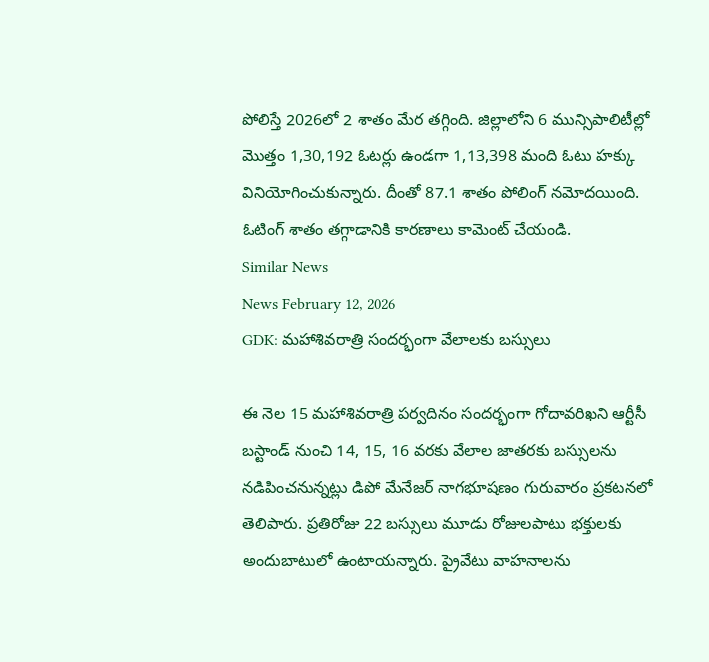పోలిస్తే 2026లో 2 శాతం మేర తగ్గింది. జిల్లాలోని 6 మున్సిపాలిటీల్లో మొత్తం 1,30,192 ఓటర్లు ఉండగా 1,13,398 మంది ఓటు హక్కు వినియోగించుకున్నారు. దీంతో 87.1 శాతం పోలింగ్ నమోదయింది. ఓటింగ్ శాతం తగ్గాడానికి కారణాలు కామెంట్ చేయండి.
Similar News
News February 12, 2026
GDK: మహాశివరాత్రి సందర్భంగా వేలాలకు బస్సులు

ఈ నెల 15 మహాశివరాత్రి పర్వదినం సందర్భంగా గోదావరిఖని ఆర్టీసీ బస్టాండ్ నుంచి 14, 15, 16 వరకు వేలాల జాతరకు బస్సులను నడిపించనున్నట్లు డిపో మేనేజర్ నాగభూషణం గురువారం ప్రకటనలో తెలిపారు. ప్రతిరోజు 22 బస్సులు మూడు రోజులపాటు భక్తులకు అందుబాటులో ఉంటాయన్నారు. ప్రైవేటు వాహనాలను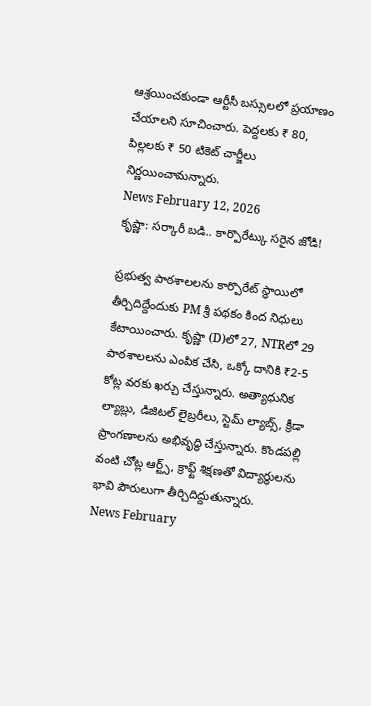ఆశ్రయించకుండా ఆర్టీసీ బస్సులలో ప్రయాణం చేయాలని సూచించారు. పెద్దలకు ₹ 80, పిల్లలకు ₹ 50 టికెట్ చార్జీలు నిర్ణయించామన్నారు.
News February 12, 2026
కృష్ణా: సర్కారీ బడి.. కార్పొరేట్కు సరైన జోడి!

ప్రభుత్వ పాఠశాలలను కార్పొరేట్ స్థాయిలో తీర్చిదిద్దేందుకు PM శ్రీ పథకం కింద నిధులు కేటాయించారు. కృష్ణా (D)లో 27, NTRలో 29 పాఠశాలలను ఎంపిక చేసి, ఒక్కో దానికి ₹2-5 కోట్ల వరకు ఖర్చు చేస్తున్నారు. అత్యాధునిక ల్యాబ్లు, డిజిటల్ లైబ్రరీలు, స్టెమ్ ల్యాబ్స్, క్రీడా ప్రాంగణాలను అభివృద్ధి చేస్తున్నారు. కొండపల్లి వంటి చోట్ల ఆర్ట్స్, క్రాఫ్ట్ శిక్షణతో విద్యార్థులను భావి పౌరులుగా తీర్చిదిద్దుతున్నారు.
News February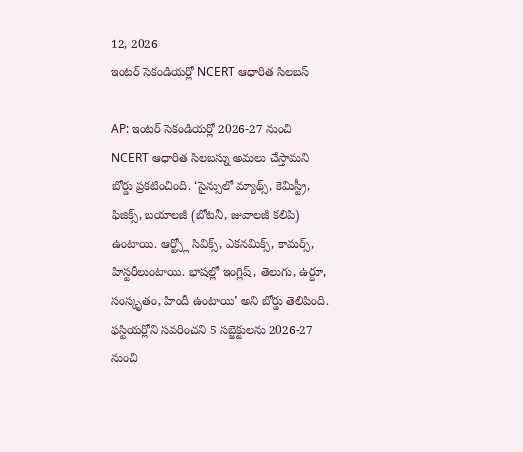12, 2026
ఇంటర్ సెకండియర్లో NCERT ఆధారిత సిలబస్

AP: ఇంటర్ సెకండియర్లో 2026-27 నుంచి NCERT ఆధారిత సిలబస్ను అమలు చేస్తామని బోర్డు ప్రకటించింది. ‘సైన్సులో మ్యాథ్స్, కెమిస్ట్రీ, ఫిజిక్స్, బయాలజీ (బోటనీ, జువాలజీ కలిపి) ఉంటాయి. ఆర్ట్స్లో సివిక్స్, ఎకనమిక్స్, కామర్స్, హిస్టరీలుంటాయి. భాషల్లో ఇంగ్లిష్, తెలుగు, ఉర్దూ, సంస్కృతం, హిందీ ఉంటాయి’ అని బోర్డు తెలిపింది. ఫస్టియర్లోని సవరించని 5 సబ్జెక్టులను 2026-27 నుంచి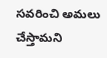సవరించి అమలు చేస్తామని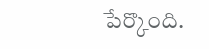పేర్కొంది.